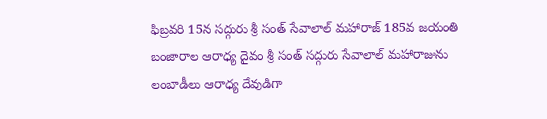ఫిబ్రవరి 15న సద్గురు శ్రీ సంత్ సేవాలాల్ మహారాజ్ 185వ జయంతి
బంజారాల ఆరాధ్య దైవం శ్రీ సంత్ సద్గురు సేవాలాల్ మహారాజును లంబాడీలు ఆరాధ్య దేవుడిగా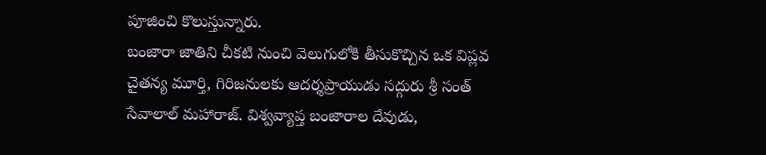పూజించి కొలుస్తున్నారు.
బంజారా జాతిని చీకటి నుంచి వెలుగులోకి తీసుకొచ్చిన ఒక విప్లవ చైతన్య మూర్తి, గిరిజనులకు ఆదర్శప్రాయుడు సద్గురు శ్రీ సంత్ సేవాలాల్ మహారాజ్. విశ్వవ్యాప్త బంజారాల దేవుడు,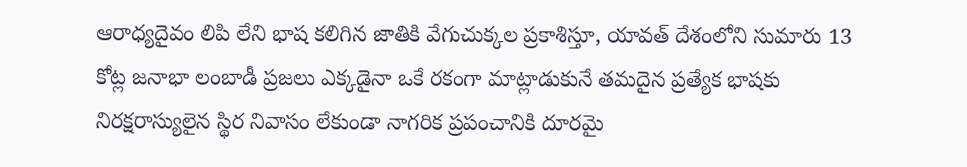ఆరాధ్యదైవం లిపి లేని భాష కలిగిన జాతికి వేగుచుక్కల ప్రకాశిస్తూ, యావత్ దేశంలోని సుమారు 13 కోట్ల జనాభా లంబాడీ ప్రజలు ఎక్కడైనా ఒకే రకంగా మాట్లాడుకునే తమదైన ప్రత్యేక భాషకు నిరక్షరాస్యులైన స్థిర నివాసం లేకుండా నాగరిక ప్రపంచానికి దూరమై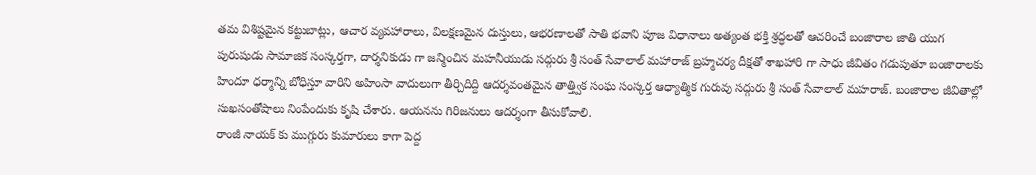తమ విశిష్టమైన కట్టుబాట్లు, ఆచార వ్యవహారాలు, విలక్షణమైన దుస్తులు, ఆభరణాలతో సాతి భవాని పూజ విధానాలు అత్యంత భక్తి శ్రద్ధలతో ఆచరించే బంజారాల జాతి యుగ పురుషుడు సామాజిక సంస్కర్తగా, దార్శనికుడు గా జన్మించిన మహనీయుడు సద్గురు శ్రీ సంత్ సేవాలాల్ మహారాజ్ బ్రహ్మచర్య దీక్షతో శాఖహారి గా సాధు జీవితం గడుపుతూ బంజారాలకు హిందూ ధర్మాన్ని బోధిస్తూ వారిని అహింసా వాదులుగా తీర్చిదిద్ది ఆదర్శవంతమైన తాత్త్విక సంఘ సంస్కర్త ఆధ్యాత్మిక గురువు సద్గురు శ్రీ సంత్ సేవాలాల్ మహరాజ్. బంజారాల జీవితాల్లో సుఖసంతోషాలు నింపేందుకు కృషి చేశారు. ఆయనను గిరిజనులు ఆదర్శంగా తీసుకోవాలి.
రాంజీ నాయక్ కు ముగ్గురు కుమారులు కాగా పెద్ద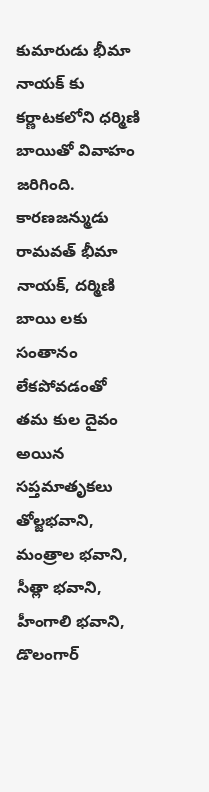కుమారుడు భీమా నాయక్ కు కర్ణాటకలోని ధర్మిణి బాయితో వివాహం జరిగింది. కారణజన్ముడు రామవత్ భీమా నాయక్, దర్మిణి బాయి లకు సంతానం లేకపోవడంతో తమ కుల దైవం అయిన సప్తమాతృకలు తోల్జభవాని, మంత్రాల భవాని, సీత్లా భవాని, హీంగాలి భవాని, డొలంగార్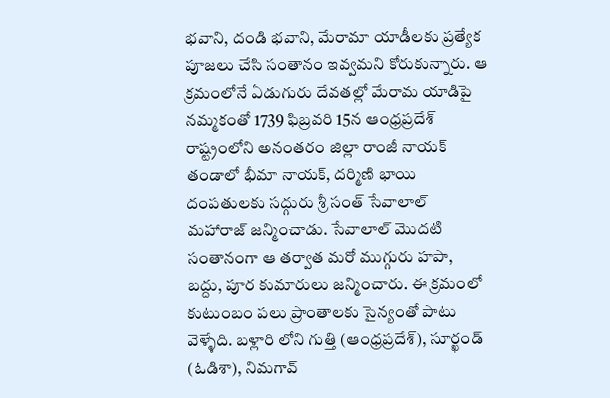భవాని, దండి భవాని, మేరామా యాడీలకు ప్రత్యేక పూజలు చేసి సంతానం ఇవ్వమని కోరుకున్నారు. ఆ క్రమంలోనే ఏడుగురు దేవతల్లో మేరామ యాడిపై నమ్మకంతో 1739 ఫిబ్రవరి 15న ఆంధ్రప్రదేశ్ రాష్ట్రంలోని అనంతరం జిల్లా రాంజీ నాయక్ తండాలో భీమా నాయక్, దర్మిణి భాయి దంపతులకు సద్గురు శ్రీ సంత్ సేవాలాల్ మహారాజ్ జన్మించాడు. సేవాలాల్ మొదటి సంతానంగా ఆ తర్వాత మరో ముగ్గురు హపా, బద్దు, పూర కుమారులు జన్మించారు. ఈ క్రమంలో కుటుంబం పలు ప్రాంతాలకు సైన్యంతో పాటు వెళ్ళేది. బళ్లారి లోని గుత్తి (ఆంధ్రప్రదేశ్), సూర్ఖండ్ (ఓడిశా), నిమగావ్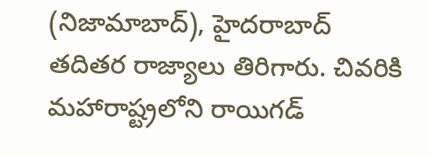(నిజామాబాద్), హైదరాబాద్ తదితర రాజ్యాలు తిరిగారు. చివరికి మహారాష్ట్రలోని రాయిగడ్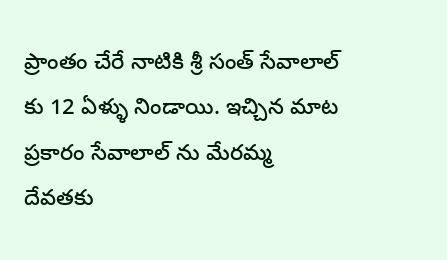ప్రాంతం చేరే నాటికి శ్రీ సంత్ సేవాలాల్ కు 12 ఏళ్ళు నిండాయి. ఇచ్చిన మాట ప్రకారం సేవాలాల్ ను మేరమ్మ దేవతకు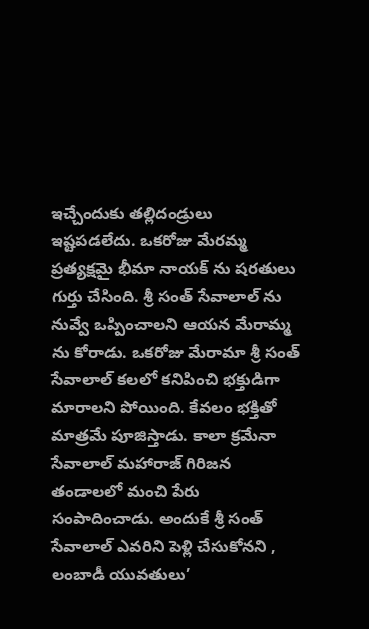ఇచ్చేందుకు తల్లిదండ్రులు ఇష్టపడలేదు. ఒకరోజు మేరమ్మ ప్రత్యక్షమై భీమా నాయక్ ను షరతులు గుర్తు చేసింది. శ్రీ సంత్ సేవాలాల్ ను నువ్వే ఒప్పించాలని ఆయన మేరామ్మ ను కోరాడు. ఒకరోజు మేరామా శ్రీ సంత్ సేవాలాల్ కలలో కనిపించి భక్తుడిగా మారాలని పోయింది. కేవలం భక్తితో మాత్రమే పూజిస్తాడు. కాలా క్రమేనా సేవాలాల్ మహారాజ్ గిరిజన తండాలలో మంచి పేరు సంపాదించాడు. అందుకే శ్రీ సంత్ సేవాలాల్ ఎవరిని పెళ్లి చేసుకోనని , లంబాడీ యువతులు’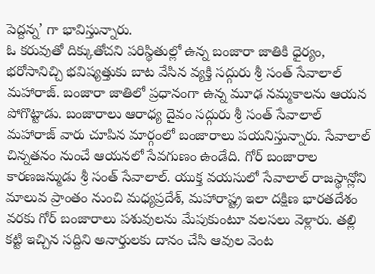పెద్దన్న’ గా భావిస్తున్నారు.
ఓ కరువుతో దిక్కుతోచని పరిస్థితుల్లో ఉన్న బంజారా జాతికి ధైర్యం, భరోసానిచ్చి భవిష్యత్తుకు బాట వేసిన వ్యక్తి సద్గురు శ్రీ సంత్ సేవాలాల్ మహారాజ్. బంజారా జాతిలో ప్రధానంగా ఉన్న మూఢ నమ్మకాలను ఆయన పోగొట్టాడు. బంజారాలు ఆరాధ్య దైవం సద్గురు శ్రీ సంత్ సేవాలాల్ మహారాజ్ వారు చూపిన మార్గంలో బంజారాలు పయనిస్తున్నారు. సేవాలాల్ చిన్నతనం నుంచే ఆయనలో సేవగుణం ఉండేది. గోర్ బంజారాల కారణజన్ముడు శ్రీ సంత్ సేవాలాల్. యుక్త వయసులో సేవాలాల్ రాజస్థాన్లోని మాలువ ప్రాంతం నుంచి మధ్యప్రదేశ్, మహారాష్ట్ర ఇలా దక్షిణ భారతదేశం వరకు గోర్ బంజారాలు పశువులను మేపుకుంటూ వలసలు వెళ్లారు. తల్లి కట్టి ఇచ్చిన సద్దిని అనార్తులకు దానం చేసి ఆవుల వెంట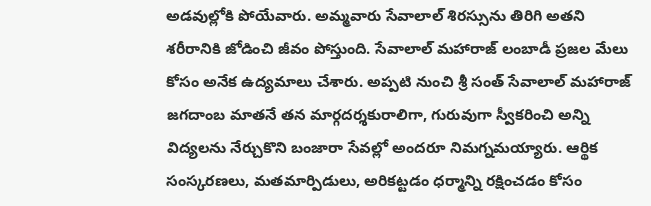అడవుల్లోకి పోయేవారు. అమ్మవారు సేవాలాల్ శిరస్సును తిరిగి అతని శరీరానికి జోడించి జీవం పోస్తుంది. సేవాలాల్ మహారాజ్ లంబాడీ ప్రజల మేలు కోసం అనేక ఉద్యమాలు చేశారు. అప్పటి నుంచి శ్రీ సంత్ సేవాలాల్ మహారాజ్ జగదాంబ మాతనే తన మార్గదర్శకురాలిగా, గురువుగా స్వీకరించి అన్ని విద్యలను నేర్చుకొని బంజారా సేవల్లో అందరూ నిమగ్నమయ్యారు. ఆర్థిక సంస్కరణలు, మతమార్పిడులు, అరికట్టడం ధర్మాన్ని రక్షించడం కోసం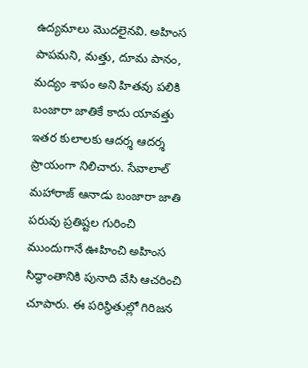ఉద్యమాలు మొదలైనవి. అహింస పాపమని, మత్తు, దూమ పానం, మద్యం శాపం అని హితవు పలికి బంజారా జాతికే కాదు యావత్తు ఇతర కులాలకు ఆదర్శ ఆదర్శ ప్రాయంగా నిలిచారు. సేవాలాల్ మహారాజ్ ఆనాడు బంజారా జాతి పరువు ప్రతిష్టల గురించి ముందుగానే ఊహించి అహింస సిద్ధాంతానికి పునాది వేసి ఆచరించి చూపారు. ఈ పరిస్థితుల్లో గిరిజన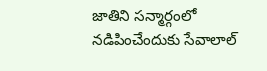జాతిని సన్మార్గంలో నడిపించేందుకు సేవాలాల్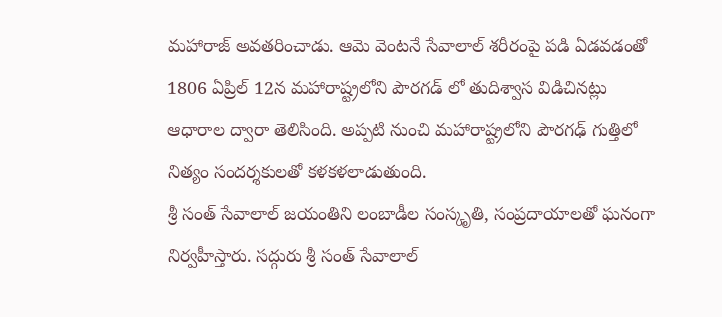మహారాజ్ అవతరించాడు. ఆమె వెంటనే సేవాలాల్ శరీరంపై పడి ఏడవడంతో 1806 ఏప్రిల్ 12న మహారాష్ట్రలోని పౌరగడ్ లో తుదిశ్వాస విడిచినట్లు ఆధారాల ద్వారా తెలిసింది. అప్పటి నుంచి మహారాష్ట్రలోని పౌరగఢ్ గుత్తిలో నిత్యం సందర్శకులతో కళకళలాడుతుంది.
శ్రీ సంత్ సేవాలాల్ జయంతిని లంబాడీల సంస్కృతి, సంప్రదాయాలతో ఘనంగా నిర్వహీస్తారు. సద్గురు శ్రీ సంత్ సేవాలాల్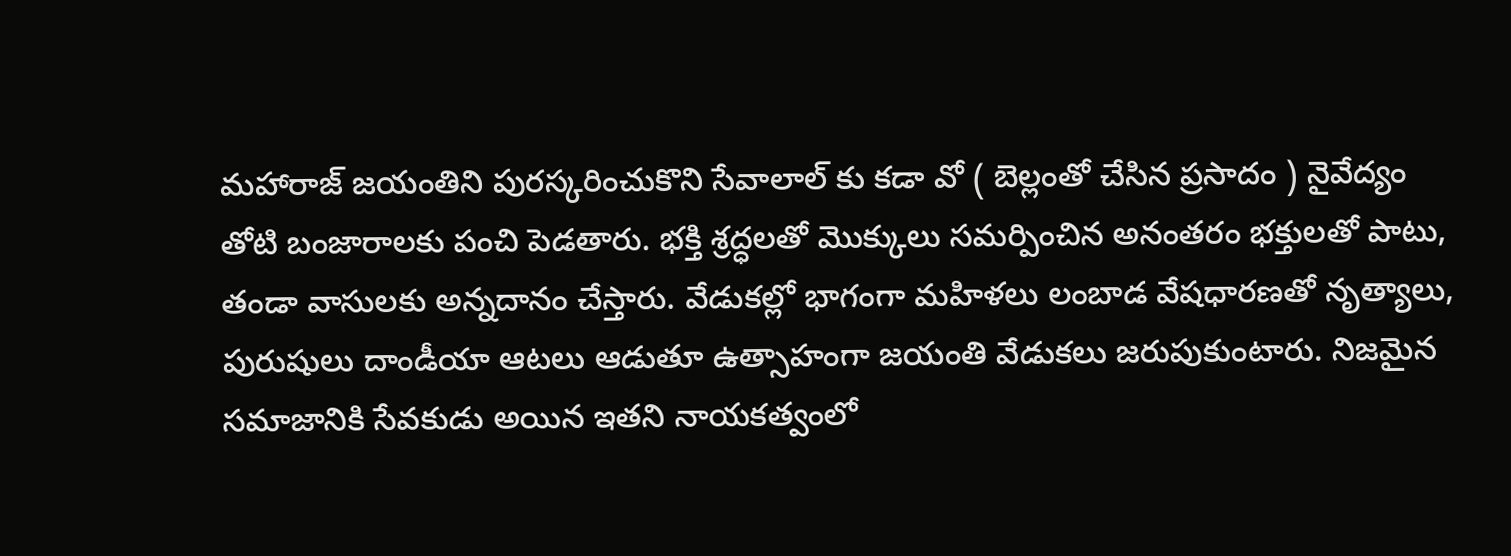మహారాజ్ జయంతిని పురస్కరించుకొని సేవాలాల్ కు కడా వో ( బెల్లంతో చేసిన ప్రసాదం ) నైవేద్యం తోటి బంజారాలకు పంచి పెడతారు. భక్తి శ్రద్ధలతో మొక్కులు సమర్పించిన అనంతరం భక్తులతో పాటు, తండా వాసులకు అన్నదానం చేస్తారు. వేడుకల్లో భాగంగా మహిళలు లంబాడ వేషధారణతో నృత్యాలు, పురుషులు దాండీయా ఆటలు ఆడుతూ ఉత్సాహంగా జయంతి వేడుకలు జరుపుకుంటారు. నిజమైన సమాజానికి సేవకుడు అయిన ఇతని నాయకత్వంలో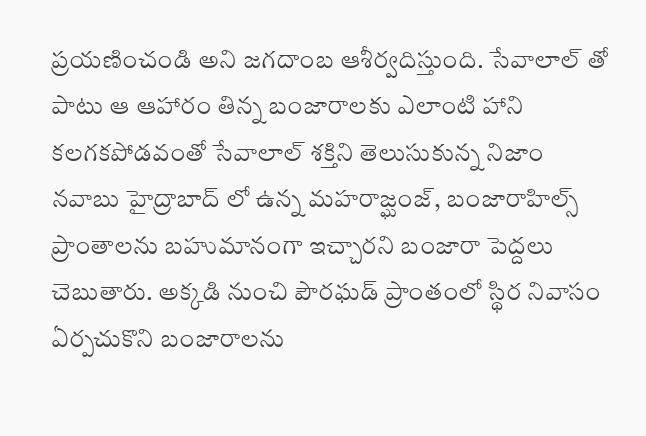ప్రయణించండి అని జగదాంబ ఆశీర్వదిస్తుంది. సేవాలాల్ తో పాటు ఆ ఆహారం తిన్న బంజారాలకు ఎలాంటి హాని కలగకపోడవంతో సేవాలాల్ శక్తిని తెలుసుకున్న నిజాం నవాబు హైద్రాబాద్ లో ఉన్న మహరాజ్ఘంజ్, బంజారాహిల్స్ ప్రాంతాలను బహుమానంగా ఇచ్చారని బంజారా పెద్దలు చెబుతారు. అక్కడి నుంచి పౌరఘడ్ ప్రాంతంలో స్థిర నివాసం ఏర్పచుకొని బంజారాలను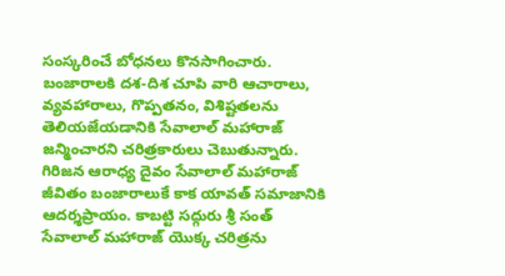సంస్కరించే బోధనలు కొనసాగించారు. బంజారాలకి దశ-దిశ చూపి వారి ఆచారాలు, వ్యవహారాలు, గొప్పతనం, విశిష్టతలను తెలియజేయడానికి సేవాలాల్ మహారాజ్ జన్మించారని చరిత్రకారులు చెబుతున్నారు. గిరిజన ఆరాధ్య దైవం సేవాలాల్ మహారాజ్ జీవితం బంజారాలుకే కాక యావత్ సమాజానికి ఆదర్శప్రాయం. కాబట్టి సద్గురు శ్రీ సంత్ సేవాలాల్ మహారాజ్ యొక్క చరిత్రను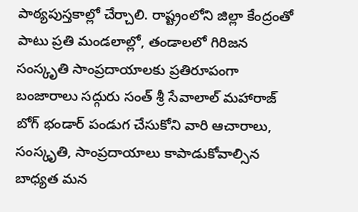పాఠ్యపుస్తకాల్లో చేర్చాలి. రాష్ట్రంలోని జిల్లా కేంద్రంతో పాటు ప్రతి మండలాల్లో, తండాలలో గిరిజన సంస్కృతి సాంప్రదాయాలకు ప్రతిరూపంగా బంజారాలు సద్గురు సంత్ శ్రీ సేవాలాల్ మహారాజ్ బోగ్ భండార్ పండుగ చేసుకోని వారి ఆచారాలు, సంస్కృతి, సాంప్రదాయాలు కాపాడుకోవాల్సిన బాధ్యత మన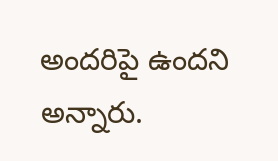అందరిపై ఉందని అన్నారు.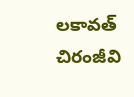లకావత్ చిరంజీవి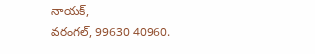నాయక్,
వరంగల్, 99630 40960.